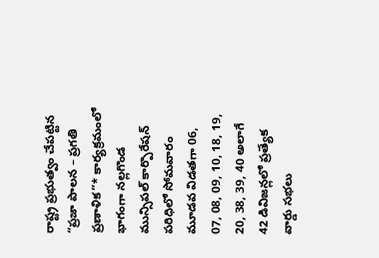రాష్ట్ర ప్రభుత్వం చేపట్టిన “ప్రజా పాలన – ప్రగతి ప్రణాళిక”* కార్యక్రమంలో భాగంగా నల్లగొండ మున్సిపల్ కార్పొరేషన్ పరిధిలో సోమవారం మూడవ విడతగా 06, 07, 08, 09, 10, 18, 19, 20, 38, 39, 40 అలాగే 42 డివిజన్లలో ప్రత్యేక వార్డు సభలు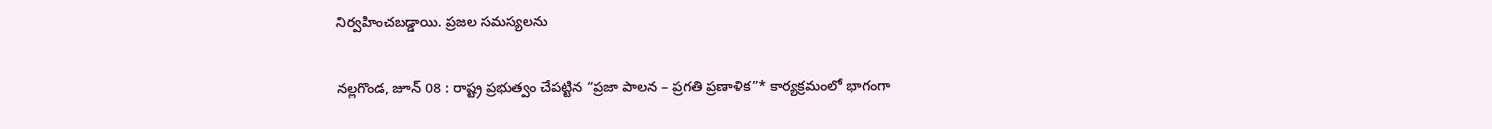నిర్వహించబడ్డాయి. ప్రజల సమస్యలను

నల్లగొండ, జూన్ 08 : రాష్ట్ర ప్రభుత్వం చేపట్టిన “ప్రజా పాలన – ప్రగతి ప్రణాళిక”* కార్యక్రమంలో భాగంగా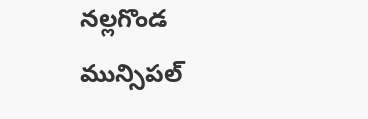నల్లగొండ మున్సిపల్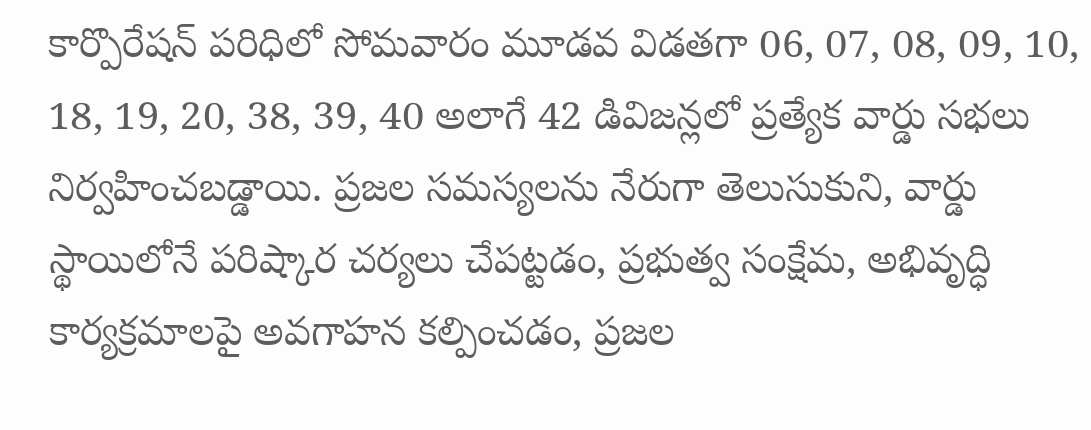కార్పొరేషన్ పరిధిలో సోమవారం మూడవ విడతగా 06, 07, 08, 09, 10, 18, 19, 20, 38, 39, 40 అలాగే 42 డివిజన్లలో ప్రత్యేక వార్డు సభలు నిర్వహించబడ్డాయి. ప్రజల సమస్యలను నేరుగా తెలుసుకుని, వార్డు స్థాయిలోనే పరిష్కార చర్యలు చేపట్టడం, ప్రభుత్వ సంక్షేమ, అభివృద్ధి కార్యక్రమాలపై అవగాహన కల్పించడం, ప్రజల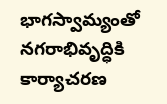భాగస్వామ్యంతో నగరాభివృద్ధికి కార్యాచరణ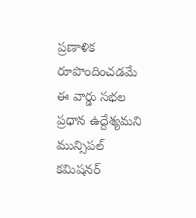ప్రణాళిక రూపొందించడమే ఈ వార్డు సభల ప్రధాన ఉద్దేశ్యమని మున్సిపల్ కమిషనర్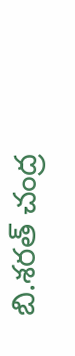బి.శరత్ చంద్ర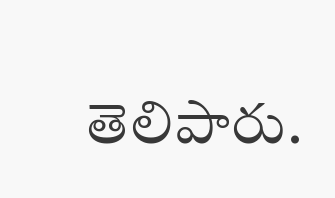తెలిపారు.